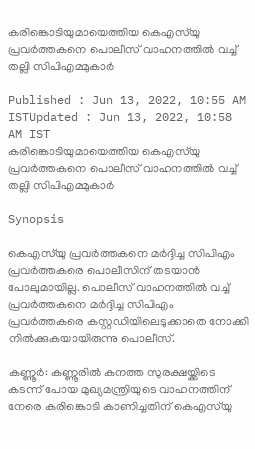കരിങ്കൊടിയുമായെത്തിയ കെഎസ്‍യു പ്രവർത്തകനെ പൊലീസ് വാഹനത്തിൽ വച്ച് തല്ലി സിപിഎമ്മുകാർ

Published : Jun 13, 2022, 10:55 AM ISTUpdated : Jun 13, 2022, 10:58 AM IST
കരിങ്കൊടിയുമായെത്തിയ കെഎസ്‍യു പ്രവർത്തകനെ പൊലീസ് വാഹനത്തിൽ വച്ച് തല്ലി സിപിഎമ്മുകാർ

Synopsis

കെഎസ്‍യു പ്രവർത്തകനെ മർദ്ദിച്ച സിപിഎം പ്രവർത്തകരെ പൊലീസിന് തടയാൻ പോലുമായില്ല. പൊലീസ് വാഹനത്തിൽ വച്ച് പ്രവർത്തകനെ മർദ്ദിച്ച സിപിഎം പ്രവർത്തകരെ കസ്റ്റഡിയിലെടുക്കാതെ നോക്കി നിൽക്കുകയായിരുന്നു പൊലീസ്.

കണ്ണൂർ: കണ്ണൂരിൽ കനത്ത സുരക്ഷയ്ക്കിടെ കടന്ന് പോയ മുഖ്യമന്ത്രിയുടെ വാഹനത്തിന് നേരെ കരിങ്കൊടി കാണിച്ചതിന് കെഎസ്‍യു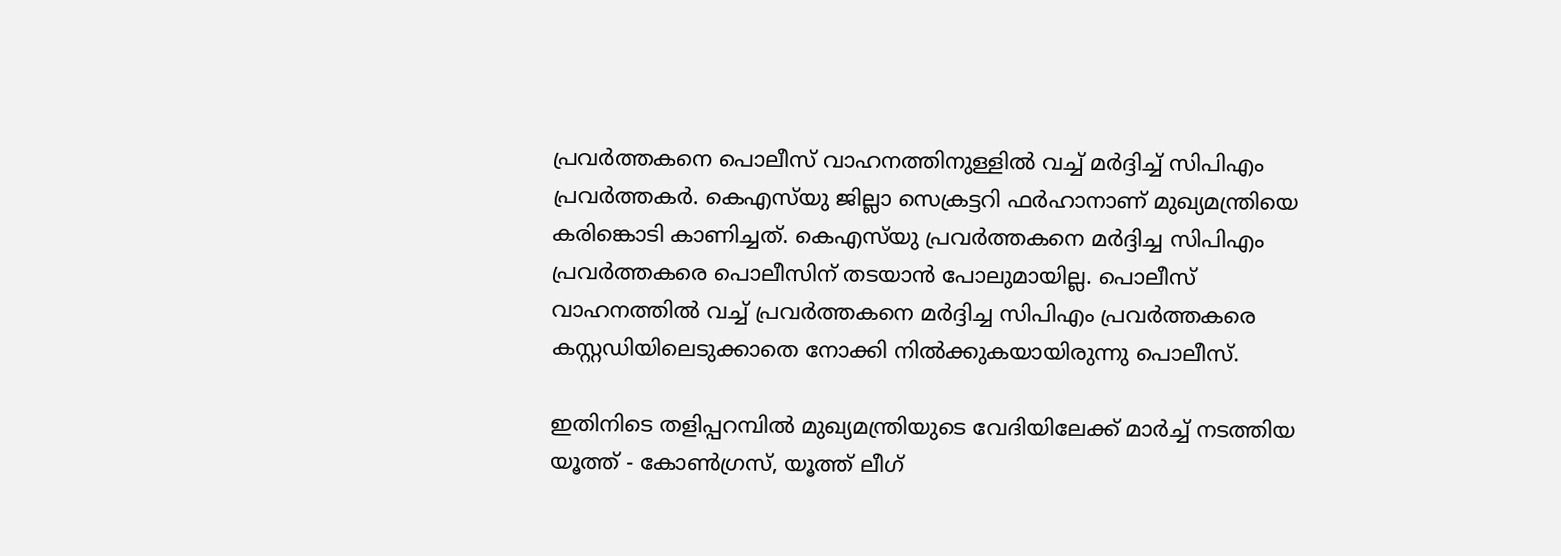പ്രവർത്തകനെ പൊലീസ് വാഹനത്തിനുള്ളിൽ വച്ച് മർദ്ദിച്ച് സിപിഎം പ്രവർത്തകർ. കെഎസ്‍യു ജില്ലാ സെക്രട്ടറി ഫർഹാനാണ് മുഖ്യമന്ത്രിയെ കരിങ്കൊടി കാണിച്ചത്. കെഎസ്‍യു പ്രവർത്തകനെ മർദ്ദിച്ച സിപിഎം പ്രവർത്തകരെ പൊലീസിന് തടയാൻ പോലുമായില്ല. പൊലീസ് വാഹനത്തിൽ വച്ച് പ്രവർത്തകനെ മർദ്ദിച്ച സിപിഎം പ്രവർത്തകരെ കസ്റ്റഡിയിലെടുക്കാതെ നോക്കി നിൽക്കുകയായിരുന്നു പൊലീസ്.

ഇതിനിടെ തളിപ്പറമ്പിൽ മുഖ്യമന്ത്രിയുടെ വേദിയിലേക്ക് മാർച്ച് നടത്തിയ യൂത്ത് - കോൺഗ്രസ്, യൂത്ത് ലീഗ്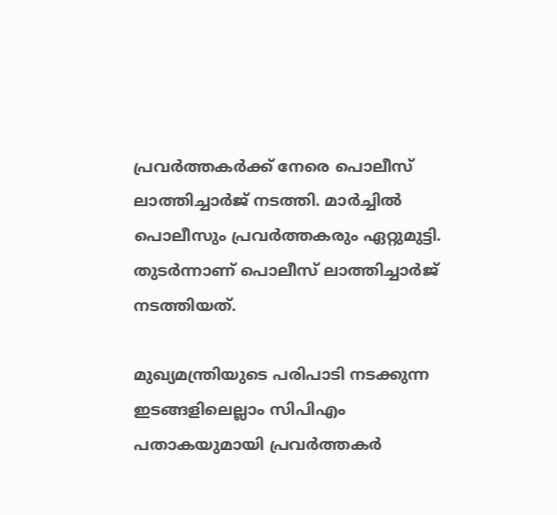പ്രവർത്തകർക്ക് നേരെ പൊലീസ് ലാത്തിച്ചാർജ് നടത്തി. മാർച്ചിൽ പൊലീസും പ്രവർത്തകരും ഏറ്റുമുട്ടി. തുടർന്നാണ് പൊലീസ് ലാത്തിച്ചാർജ് നടത്തിയത്.

മുഖ്യമന്ത്രിയുടെ പരിപാടി നടക്കുന്ന ഇടങ്ങളിലെല്ലാം സിപിഎം പതാകയുമായി പ്രവർത്തകർ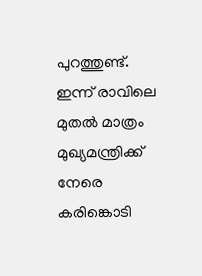പുറത്തുണ്ട്. ഇന്ന് രാവിലെ മുതൽ മാത്രം മുഖ്യമന്ത്രിക്ക് നേരെ കരിങ്കൊടി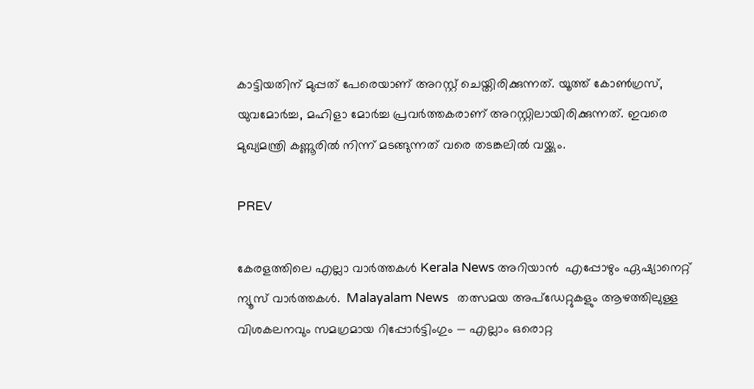കാട്ടിയതിന് മുപ്പത് പേരെയാണ് അറസ്റ്റ് ചെയ്തിരിക്കുന്നത്. യൂത്ത് കോൺഗ്രസ്, യുവമോർച്ച, മഹിളാ മോർച്ച പ്രവർത്തകരാണ് അറസ്റ്റിലായിരിക്കുന്നത്. ഇവരെ മുഖ്യമന്ത്രി കണ്ണൂരിൽ നിന്ന് മടങ്ങുന്നത് വരെ തടങ്കലിൽ വയ്ക്കും.

PREV

കേരളത്തിലെ എല്ലാ വാർത്തകൾ Kerala News അറിയാൻ  എപ്പോഴും ഏഷ്യാനെറ്റ് ന്യൂസ് വാർത്തകൾ.  Malayalam News   തത്സമയ അപ്‌ഡേറ്റുകളും ആഴത്തിലുള്ള വിശകലനവും സമഗ്രമായ റിപ്പോർട്ടിംഗും — എല്ലാം ഒരൊറ്റ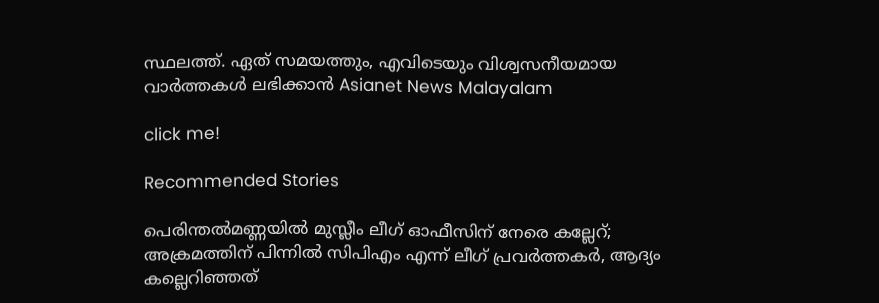സ്ഥലത്ത്. ഏത് സമയത്തും, എവിടെയും വിശ്വസനീയമായ വാർത്തകൾ ലഭിക്കാൻ Asianet News Malayalam

click me!

Recommended Stories

പെരിന്തൽമണ്ണയിൽ മുസ്ലീം ലീഗ് ഓഫീസിന് നേരെ കല്ലേറ്; അക്രമത്തിന് പിന്നിൽ സിപിഎം എന്ന് ലീഗ് പ്രവർത്തകർ, ആദ്യം കല്ലെറിഞ്ഞത്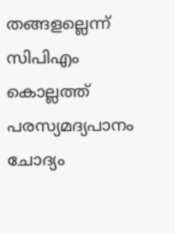തങ്ങളല്ലെന്ന് സിപിഎം
കൊല്ലത്ത് പരസ്യമദ്യപാനം ചോദ്യം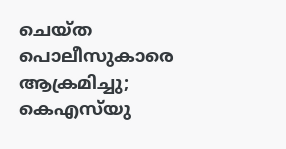ചെയ്ത പൊലീസുകാരെ ആക്രമിച്ചു; കെഎസ്‍യു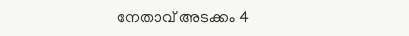നേതാവ് അടക്കം 4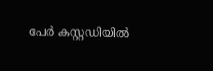പേർ കസ്റ്റഡിയിൽ